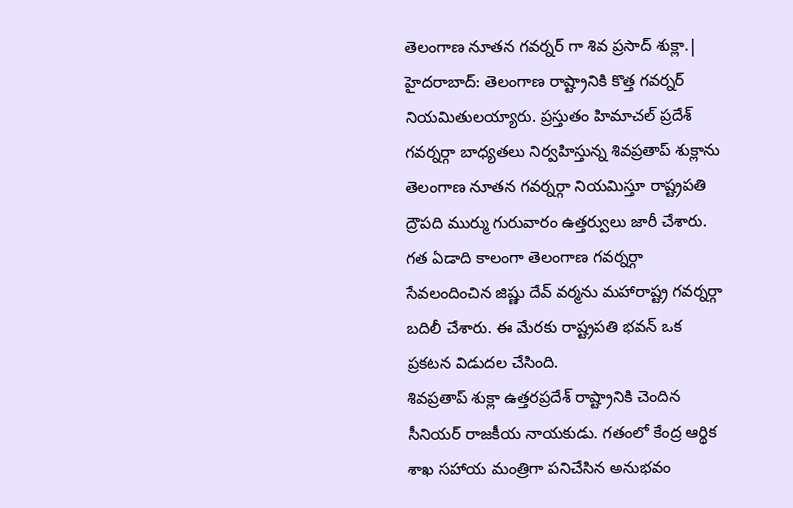తెలంగాణ నూతన గవర్నర్ గా శివ ప్రసాద్ శుక్లా.|
హైదరాబాద్: తెలంగాణ రాష్ట్రానికి కొత్త గవర్నర్ నియమితులయ్యారు. ప్రస్తుతం హిమాచల్ ప్రదేశ్ గవర్నర్గా బాధ్యతలు నిర్వహిస్తున్న శివప్రతాప్ శుక్లాను తెలంగాణ నూతన గవర్నర్గా నియమిస్తూ రాష్ట్రపతి ద్రౌపది ముర్ము గురువారం ఉత్తర్వులు జారీ చేశారు.
గత ఏడాది కాలంగా తెలంగాణ గవర్నర్గా సేవలందించిన జిష్ణు దేవ్ వర్మను మహారాష్ట్ర గవర్నర్గా బదిలీ చేశారు. ఈ మేరకు రాష్ట్రపతి భవన్ ఒక ప్రకటన విడుదల చేసింది.
శివప్రతాప్ శుక్లా ఉత్తరప్రదేశ్ రాష్ట్రానికి చెందిన సీనియర్ రాజకీయ నాయకుడు. గతంలో కేంద్ర ఆర్థిక శాఖ సహాయ మంత్రిగా పనిచేసిన అనుభవం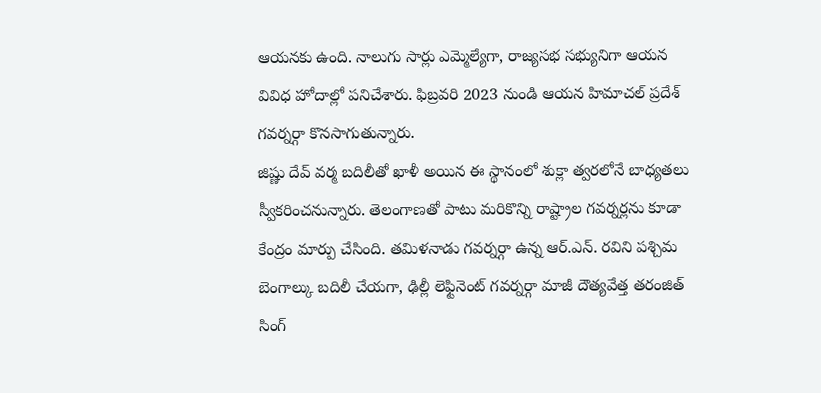ఆయనకు ఉంది. నాలుగు సార్లు ఎమ్మెల్యేగా, రాజ్యసభ సభ్యునిగా ఆయన వివిధ హోదాల్లో పనిచేశారు. ఫిబ్రవరి 2023 నుండి ఆయన హిమాచల్ ప్రదేశ్ గవర్నర్గా కొనసాగుతున్నారు.
జిష్ణు దేవ్ వర్మ బదిలీతో ఖాళీ అయిన ఈ స్థానంలో శుక్లా త్వరలోనే బాధ్యతలు స్వీకరించనున్నారు. తెలంగాణతో పాటు మరికొన్ని రాష్ట్రాల గవర్నర్లను కూడా కేంద్రం మార్పు చేసింది. తమిళనాడు గవర్నర్గా ఉన్న ఆర్.ఎన్. రవిని పశ్చిమ బెంగాల్కు బదిలీ చేయగా, ఢిల్లీ లెఫ్టినెంట్ గవర్నర్గా మాజీ దౌత్యవేత్త తరంజిత్ సింగ్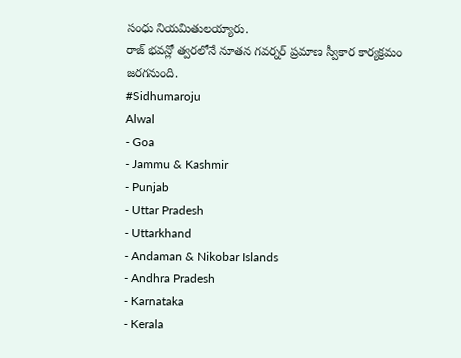సంధు నియమితులయ్యారు.
రాజ్ భవన్లో త్వరలోనే నూతన గవర్నర్ ప్రమాణ స్వీకార కార్యక్రమం జరగనుంది.
#Sidhumaroju
Alwal
- Goa
- Jammu & Kashmir
- Punjab
- Uttar Pradesh
- Uttarkhand
- Andaman & Nikobar Islands
- Andhra Pradesh
- Karnataka
- Kerala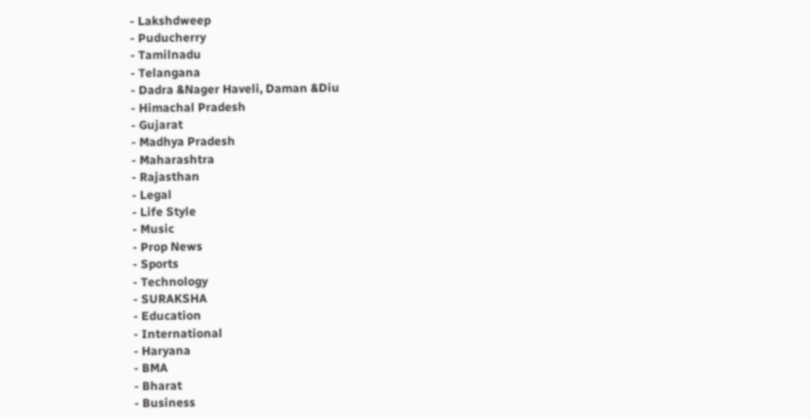- Lakshdweep
- Puducherry
- Tamilnadu
- Telangana
- Dadra &Nager Haveli, Daman &Diu
- Himachal Pradesh
- Gujarat
- Madhya Pradesh
- Maharashtra
- Rajasthan
- Legal
- Life Style
- Music
- Prop News
- Sports
- Technology
- SURAKSHA
- Education
- International
- Haryana
- BMA
- Bharat
- Business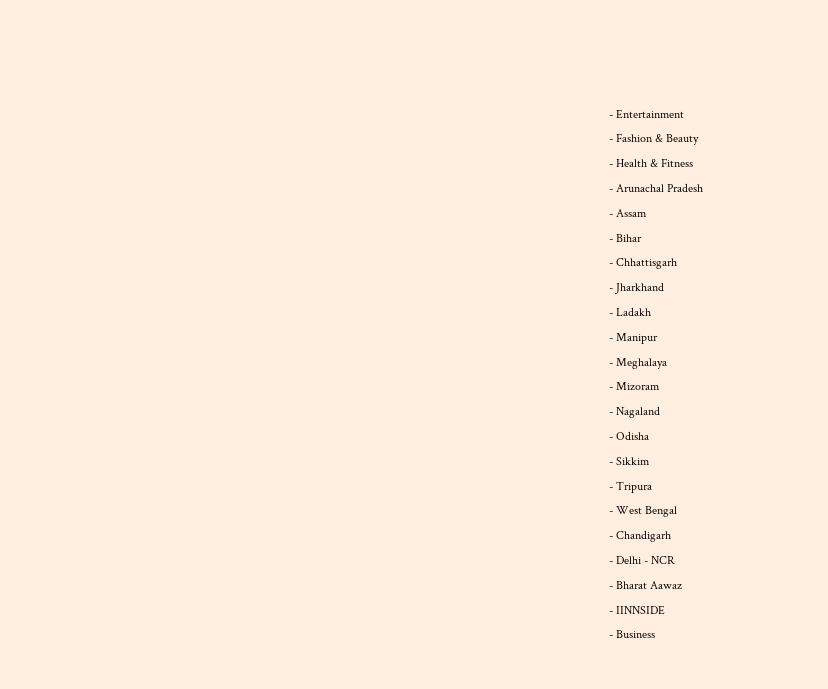- Entertainment
- Fashion & Beauty
- Health & Fitness
- Arunachal Pradesh
- Assam
- Bihar
- Chhattisgarh
- Jharkhand
- Ladakh
- Manipur
- Meghalaya
- Mizoram
- Nagaland
- Odisha
- Sikkim
- Tripura
- West Bengal
- Chandigarh
- Delhi - NCR
- Bharat Aawaz
- IINNSIDE
- Business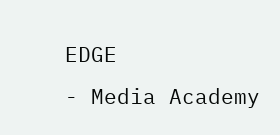EDGE
- Media Academy